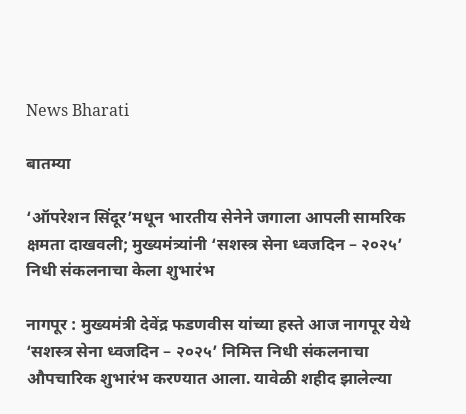News Bharati

बातम्या

‘ऑपरेशन सिंदूर’मधून भारतीय सेनेने जगाला आपली सामरिक क्षमता दाखवली; मुख्यमंत्र्यांनी ‘सशस्त्र सेना ध्वजदिन – २०२५’ निधी संकलनाचा केला शुभारंभ

नागपूर : मुख्यमंत्री देवेंद्र फडणवीस यांच्या हस्ते आज नागपूर येथे ‘सशस्त्र सेना ध्वजदिन – २०२५’ निमित्त निधी संकलनाचा औपचारिक शुभारंभ करण्यात आला. यावेळी शहीद झालेल्या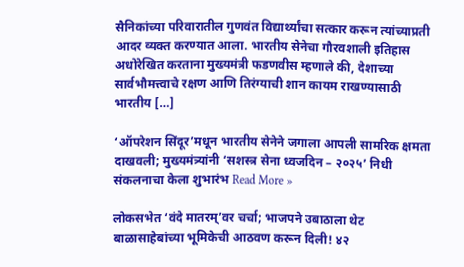सैनिकांच्या परिवारातील गुणवंत विद्यार्थ्यांचा सत्कार करून त्यांच्याप्रती आदर व्यक्त करण्यात आला. भारतीय सेनेचा गौरवशाली इतिहास अधोरेखित करताना मुख्यमंत्री फडणवीस म्हणाले की, देशाच्या सार्वभौमत्त्वाचे रक्षण आणि तिरंग्याची शान कायम राखण्यासाठी भारतीय […]

‘ऑपरेशन सिंदूर’मधून भारतीय सेनेने जगाला आपली सामरिक क्षमता दाखवली; मुख्यमंत्र्यांनी ‘सशस्त्र सेना ध्वजदिन – २०२५’ निधी संकलनाचा केला शुभारंभ Read More »

लोकसभेत ‘वंदे मातरम्’वर चर्चा; भाजपने उबाठाला थेट बाळासाहेबांच्या भूमिकेची आठवण करून दिली! ४२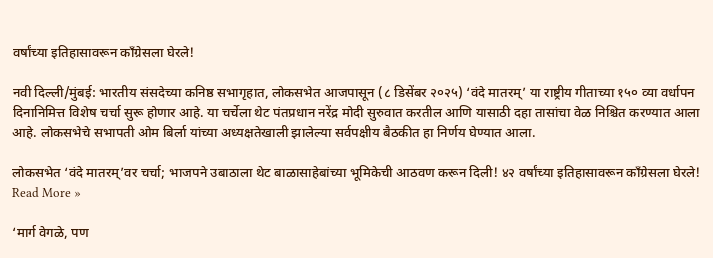वर्षांच्या इतिहासावरून काँग्रेसला घेरले!

नवी दिल्ली/मुंबई: भारतीय संसदेच्या कनिष्ठ सभागृहात, लोकसभेत आजपासून (८ डिसेंबर २०२५) ‘वंदे मातरम्’ या राष्ट्रीय गीताच्या १५० व्या वर्धापन दिनानिमित्त विशेष चर्चा सुरू होणार आहे. या चर्चेला थेट पंतप्रधान नरेंद्र मोदी सुरुवात करतील आणि यासाठी दहा तासांचा वेळ निश्चित करण्यात आला आहे. लोकसभेचे सभापती ओम बिर्ला यांच्या अध्यक्षतेखाली झालेल्या सर्वपक्षीय बैठकीत हा निर्णय घेण्यात आला.

लोकसभेत ‘वंदे मातरम्’वर चर्चा; भाजपने उबाठाला थेट बाळासाहेबांच्या भूमिकेची आठवण करून दिली! ४२ वर्षांच्या इतिहासावरून काँग्रेसला घेरले! Read More »

‘मार्ग वेगळे, पण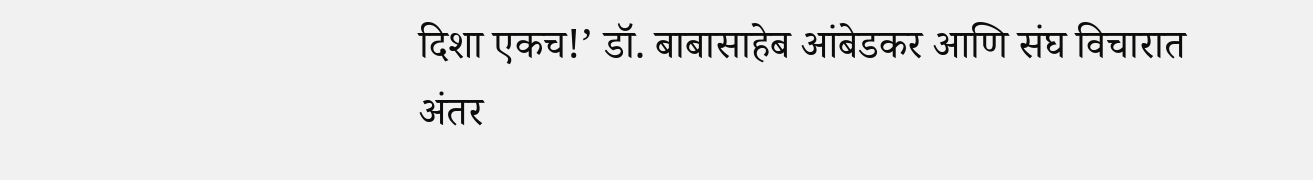दिशा एकच!’ डॉ. बाबासाहेब आंबेडकर आणि संघ विचारात अंतर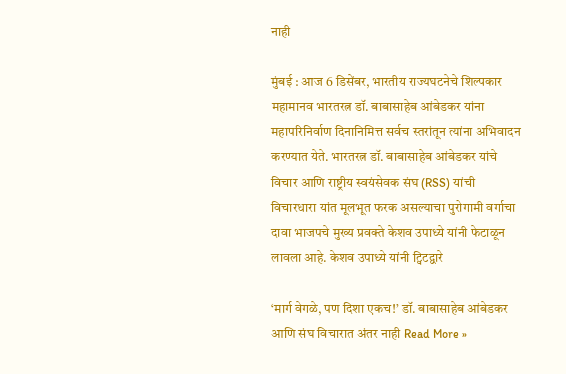नाही

मुंबई : आज 6 डिसेंबर, भारतीय राज्यघटनेचे शिल्पकार महामानव भारतरत्न डॉ. बाबासाहेब आंबेडकर यांना महापरिनिर्वाण दिनानिमित्त सर्वच स्तरांतून त्यांना अभिवादन करण्यात येते. भारतरत्न डॉ. बाबासाहेब आंबेडकर यांचे विचार आणि राष्ट्रीय स्वयंसेवक संघ (RSS) यांची विचारधारा यांत मूलभूत फरक असल्याचा पुरोगामी वर्गाचा दावा भाजपचे मुख्य प्रवक्ते केशव उपाध्ये यांनी फेटाळून लावला आहे. केशव उपाध्ये यांनी ट्विटद्वारे

‘मार्ग वेगळे, पण दिशा एकच!’ डॉ. बाबासाहेब आंबेडकर आणि संघ विचारात अंतर नाही Read More »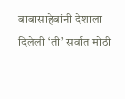बाबासाहेबांनी देशाला दिलेली ‘ती’ सर्वात मोठी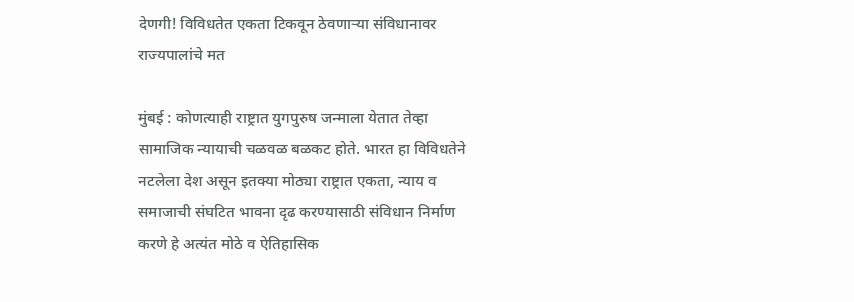देणगी! विविधतेत एकता टिकवून ठेवणाऱ्या संविधानावर राज्यपालांचे मत

मुंबई : कोणत्याही राष्ट्रात युगपुरुष जन्माला येतात तेव्हा सामाजिक न्यायाची चळवळ बळकट होते. भारत हा विविधतेने नटलेला देश असून इतक्या मोठ्या राष्ट्रात एकता, न्याय व समाजाची संघटित भावना दृढ करण्यासाठी संविधान निर्माण करणे हे अत्यंत मोठे व ऐतिहासिक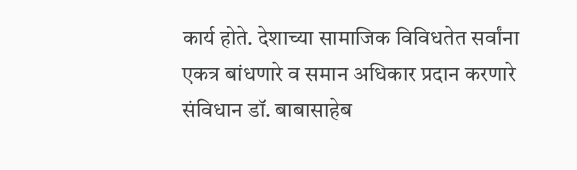कार्य होते. देशाच्या सामाजिक विविधतेत सर्वांना एकत्र बांधणारे व समान अधिकार प्रदान करणारे संविधान डॉ. बाबासाहेब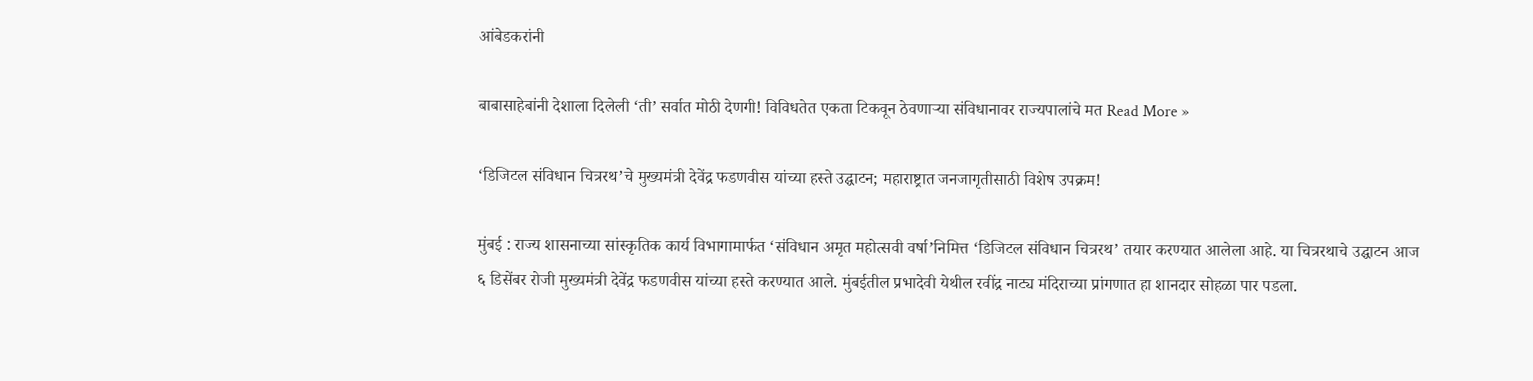आंबेडकरांनी

बाबासाहेबांनी देशाला दिलेली ‘ती’ सर्वात मोठी देणगी! विविधतेत एकता टिकवून ठेवणाऱ्या संविधानावर राज्यपालांचे मत Read More »

‘डिजिटल संविधान चित्ररथ’चे मुख्यमंत्री देवेंद्र फडणवीस यांच्या हस्ते उद्घाटन; महाराष्ट्रात जनजागृतीसाठी विशेष उपक्रम!

मुंबई : राज्य शासनाच्या सांस्कृतिक कार्य विभागामार्फत ‘संविधान अमृत महोत्सवी वर्षा’निमित्त ‘डिजिटल संविधान चित्ररथ’ तयार करण्यात आलेला आहे. या चित्ररथाचे उद्घाटन आज ६ डिसेंबर रोजी मुख्यमंत्री देवेंद्र फडणवीस यांच्या हस्ते करण्यात आले. मुंबईतील प्रभादेवी येथील रवींद्र नाट्य मंदिराच्या प्रांगणात हा शानदार सोहळा पार पडला.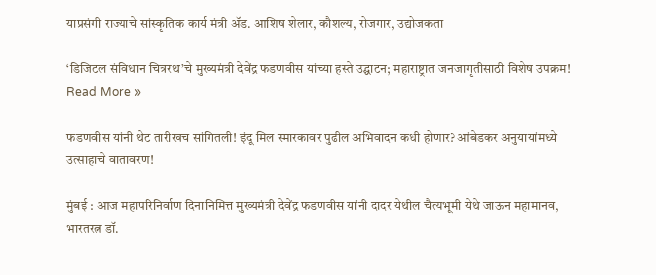याप्रसंगी राज्याचे सांस्कृतिक कार्य मंत्री ॲड. आशिष शेलार, कौशल्य, रोजगार, उद्योजकता

‘डिजिटल संविधान चित्ररथ’चे मुख्यमंत्री देवेंद्र फडणवीस यांच्या हस्ते उद्घाटन; महाराष्ट्रात जनजागृतीसाठी विशेष उपक्रम! Read More »

फडणवीस यांनी थेट तारीखच सांगितली! इंदू मिल स्मारकावर पुढील अभिवादन कधी होणार? आंबेडकर अनुयायांमध्ये उत्साहाचे वातावरण!

मुंबई : आज महापरिनिर्वाण दिनानिमित्त मुख्यमंत्री देवेंद्र फडणवीस यांनी दादर येथील चैत्यभूमी येथे जाऊन महामानव, भारतरत्न डॉ.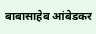बाबासाहेब आंबेडकर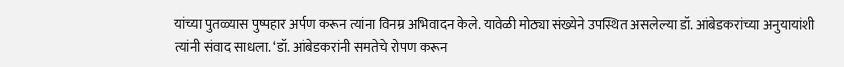यांच्या पुतळ्यास पुष्पहार अर्पण करून त्यांना विनम्र अभिवादन केले. यावेळी मोठ्या संख्येने उपस्थित असलेल्या डॉ. आंबेडकरांच्या अनुयायांशी त्यांनी संवाद साधला. ‘डॉ. आंबेडकरांनी समतेचे रोपण करून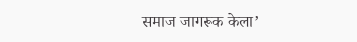समाज जागरूक केला’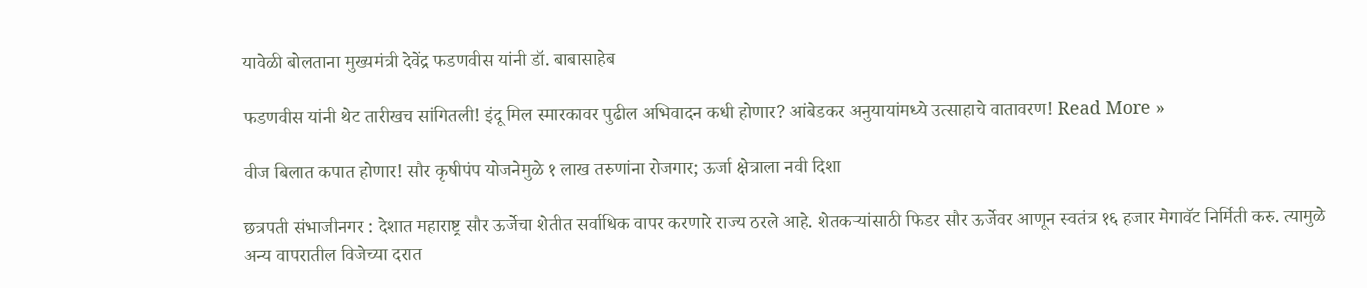यावेळी बोलताना मुख्यमंत्री देवेंद्र फडणवीस यांनी डॉ. बाबासाहेब

फडणवीस यांनी थेट तारीखच सांगितली! इंदू मिल स्मारकावर पुढील अभिवादन कधी होणार? आंबेडकर अनुयायांमध्ये उत्साहाचे वातावरण! Read More »

वीज बिलात कपात होणार! सौर कृषीपंप योजनेमुळे १ लाख तरुणांना रोजगार; ऊर्जा क्षेत्राला नवी दिशा

छत्रपती संभाजीनगर : देशात महाराष्ट्र सौर ऊर्जेचा शेतीत सर्वाधिक वापर करणारे राज्य ठरले आहे. शेतकऱ्यांसाठी फिडर सौर ऊर्जेवर आणून स्वतंत्र १६ हजार मेगावॅट निर्मिती करु. त्यामुळे अन्य वापरातील विजेच्या दरात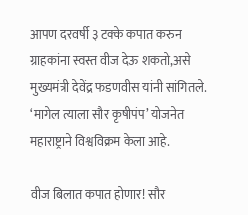आपण दरवर्षी ३ टक्के कपात करुन ग्राहकांना स्वस्त वीज देऊ शकतो,असे मुख्यमंत्री देवेंद्र फडणवीस यांनी सांगितले. ‘मागेल त्याला सौर कृषीपंप’ योजनेत महाराष्ट्राने विश्वविक्रम केला आहे.

वीज बिलात कपात होणार! सौर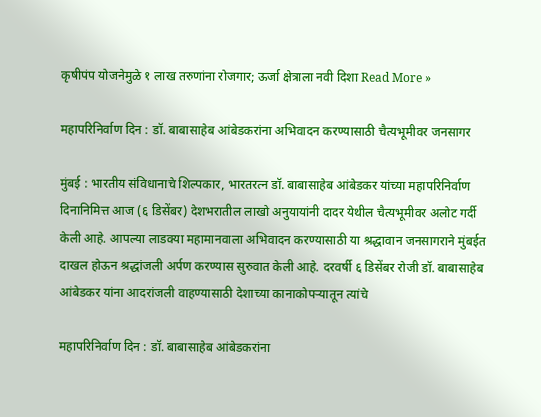कृषीपंप योजनेमुळे १ लाख तरुणांना रोजगार; ऊर्जा क्षेत्राला नवी दिशा Read More »

महापरिनिर्वाण दिन : डॉ. बाबासाहेब आंबेडकरांना अभिवादन करण्यासाठी चैत्यभूमीवर जनसागर

मुंबई : भारतीय संविधानाचे शिल्पकार, भारतरत्न डॉ. बाबासाहेब आंबेडकर यांच्या महापरिनिर्वाण दिनानिमित्त आज (६ डिसेंबर) देशभरातील लाखो अनुयायांनी दादर येथील चैत्यभूमीवर अलोट गर्दी केली आहे. आपल्या लाडक्या महामानवाला अभिवादन करण्यासाठी या श्रद्धावान जनसागराने मुंबईत दाखल होऊन श्रद्धांजली अर्पण करण्यास सुरुवात केली आहे. दरवर्षी ६ डिसेंबर रोजी डॉ. बाबासाहेब आंबेडकर यांना आदरांजली वाहण्यासाठी देशाच्या कानाकोपऱ्यातून त्यांचे

महापरिनिर्वाण दिन : डॉ. बाबासाहेब आंबेडकरांना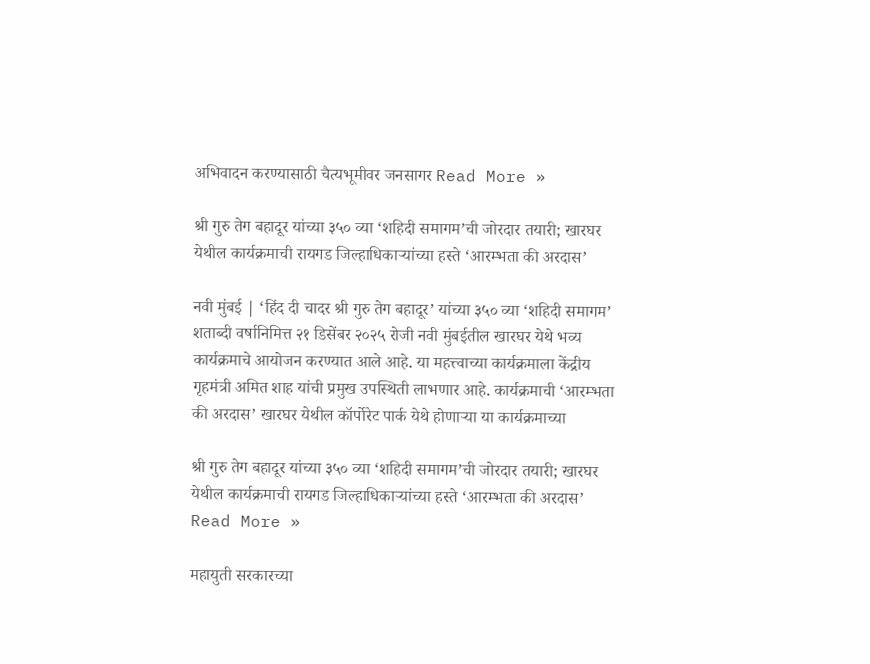अभिवादन करण्यासाठी चैत्यभूमीवर जनसागर Read More »

श्री गुरु तेग बहादूर यांच्या ३५० व्या ‘शहिदी समागम’ची जोरदार तयारी; खारघर येथील कार्यक्रमाची रायगड जिल्हाधिकाऱ्यांच्या हस्ते ‘आरम्भता की अरदास’

नवी मुंबई | ‘हिंद दी चादर श्री गुरु तेग बहादूर’ यांच्या ३५० व्या ‘शहिदी समागम’ शताब्दी वर्षानिमित्त २१ डिसेंबर २०२५ रोजी नवी मुंबईतील खारघर येथे भव्य कार्यक्रमाचे आयोजन करण्यात आले आहे. या महत्त्वाच्या कार्यक्रमाला केंद्रीय गृहमंत्री अमित शाह यांची प्रमुख उपस्थिती लाभणार आहे. कार्यक्रमाची ‘आरम्भता की अरदास’ खारघर येथील कॉर्पोरेट पार्क येथे होणाऱ्या या कार्यक्रमाच्या

श्री गुरु तेग बहादूर यांच्या ३५० व्या ‘शहिदी समागम’ची जोरदार तयारी; खारघर येथील कार्यक्रमाची रायगड जिल्हाधिकाऱ्यांच्या हस्ते ‘आरम्भता की अरदास’ Read More »

महायुती सरकारच्या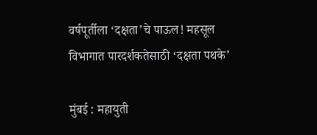वर्षपूर्तीला ‘दक्षता’चे पाऊल! महसूल विभागात पारदर्शकतेसाठी ‘दक्षता पथके’

मुंबई : महायुती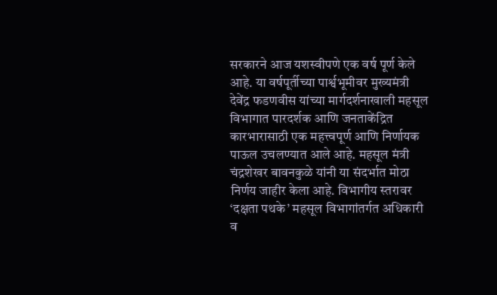सरकारने आज यशस्वीपणे एक वर्ष पूर्ण केले आहे. या वर्षपूर्तीच्या पार्श्वभूमीवर मुख्यमंत्री देवेंद्र फडणवीस यांच्या मार्गदर्शनाखाली महसूल विभागात पारदर्शक आणि जनताकेंद्रित कारभारासाठी एक महत्त्वपूर्ण आणि निर्णायक पाऊल उचलण्यात आले आहे. महसूल मंत्री चंद्रशेखर बावनकुळे यांनी या संदर्भात मोठा निर्णय जाहीर केला आहे. विभागीय स्तरावर ‘दक्षता पथके’ महसूल विभागांतर्गत अधिकारी व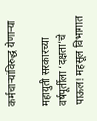कर्मचाऱ्यांविरुद्ध येणाऱ्या

महायुती सरकारच्या वर्षपूर्तीला ‘दक्षता’चे पाऊल! महसूल विभागात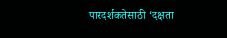पारदर्शकतेसाठी ‘दक्षता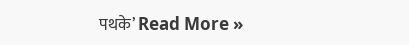पथके’ Read More »